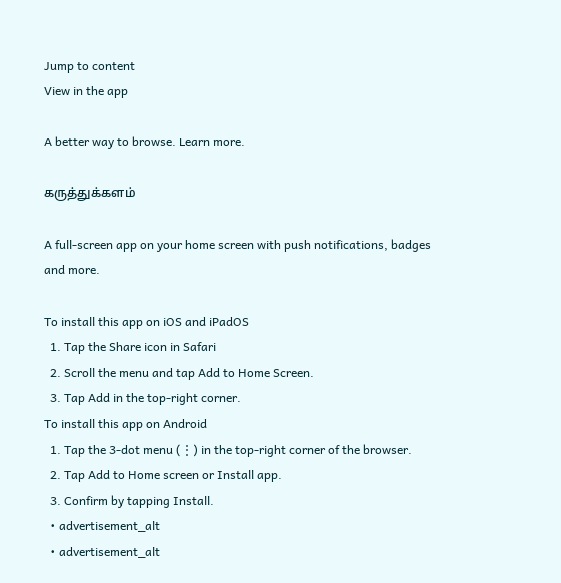Jump to content
View in the app

A better way to browse. Learn more.

கருத்துக்களம்

A full-screen app on your home screen with push notifications, badges and more.

To install this app on iOS and iPadOS
  1. Tap the Share icon in Safari
  2. Scroll the menu and tap Add to Home Screen.
  3. Tap Add in the top-right corner.
To install this app on Android
  1. Tap the 3-dot menu (⋮) in the top-right corner of the browser.
  2. Tap Add to Home screen or Install app.
  3. Confirm by tapping Install.
  • advertisement_alt
  • advertisement_alt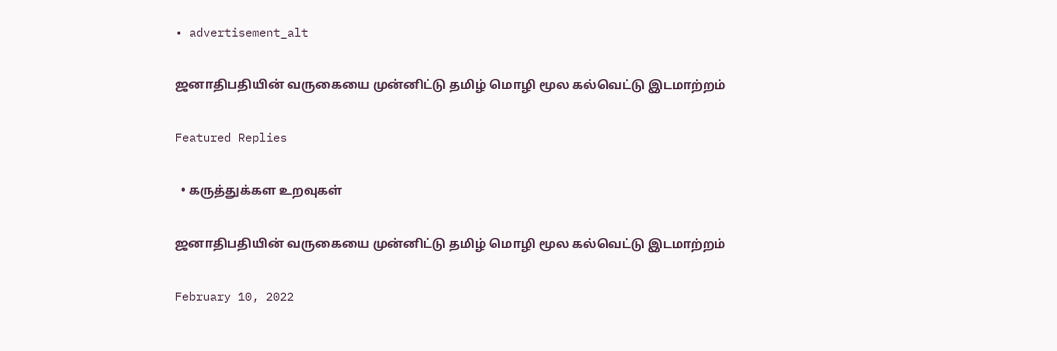• advertisement_alt

ஜனாதிபதியின் வருகையை முன்னிட்டு தமிழ் மொழி மூல கல்வெட்டு இடமாற்றம்

Featured Replies

  • கருத்துக்கள உறவுகள்

ஜனாதிபதியின் வருகையை முன்னிட்டு தமிழ் மொழி மூல கல்வெட்டு இடமாற்றம்

February 10, 2022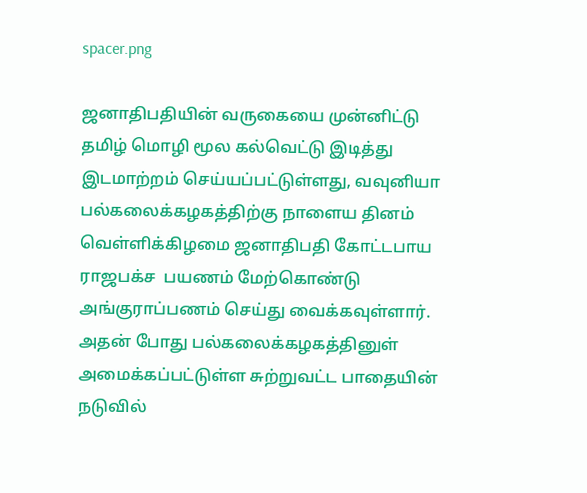spacer.png

ஜனாதிபதியின் வருகையை முன்னிட்டு தமிழ் மொழி மூல கல்வெட்டு இடித்து இடமாற்றம் செய்யப்பட்டுள்ளது, வவுனியா பல்கலைக்கழகத்திற்கு நாளைய தினம் வெள்ளிக்கிழமை ஜனாதிபதி கோட்டபாய ராஜபக்ச  பயணம் மேற்கொண்டு அங்குராப்பணம் செய்து வைக்கவுள்ளார்.
அதன் போது பல்கலைக்கழகத்தினுள் அமைக்கப்பட்டுள்ள சுற்றுவட்ட பாதையின் நடுவில்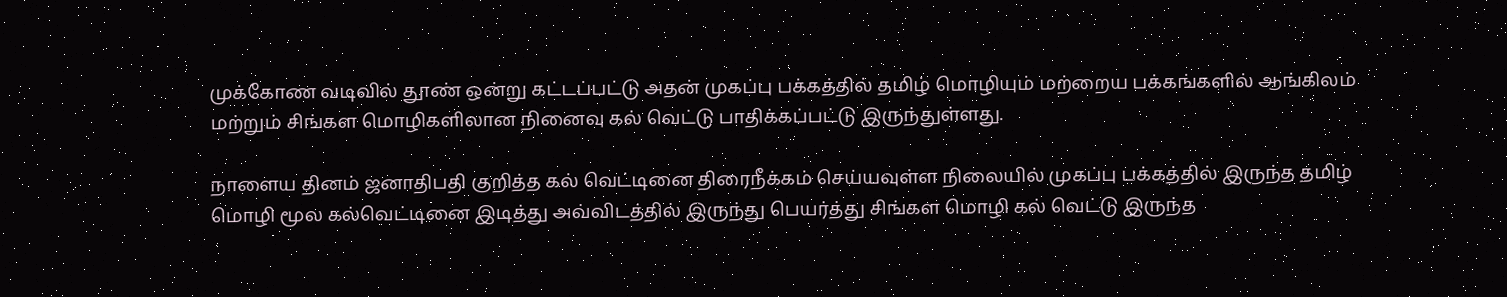முக்கோண வடிவில் தூண் ஒன்று கட்டப்பட்டு அதன் முகப்பு பக்கத்தில் தமிழ் மொழியும் மற்றைய பக்கங்களில் ஆங்கிலம் மற்றும் சிங்கள மொழிகளிலான நினைவு கல் வெட்டு பாதிக்கப்பட்டு இருந்துள்ளது.

நாளைய தினம் ஜனாதிபதி குறித்த கல் வெட்டினை திரைநீக்கம் செய்யவுள்ள நிலையில் முகப்பு பக்கத்தில் இருந்த தமிழ் மொழி மூல கல்வெட்டினை இடித்து அவ்விடத்தில் இருந்து பெயர்த்து சிங்கள மொழி கல் வெட்டு இருந்த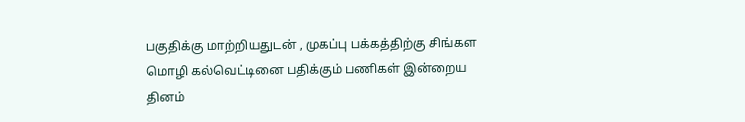பகுதிக்கு மாற்றியதுடன் , முகப்பு பக்கத்திற்கு சிங்கள மொழி கல்வெட்டினை பதிக்கும் பணிகள் இன்றைய தினம்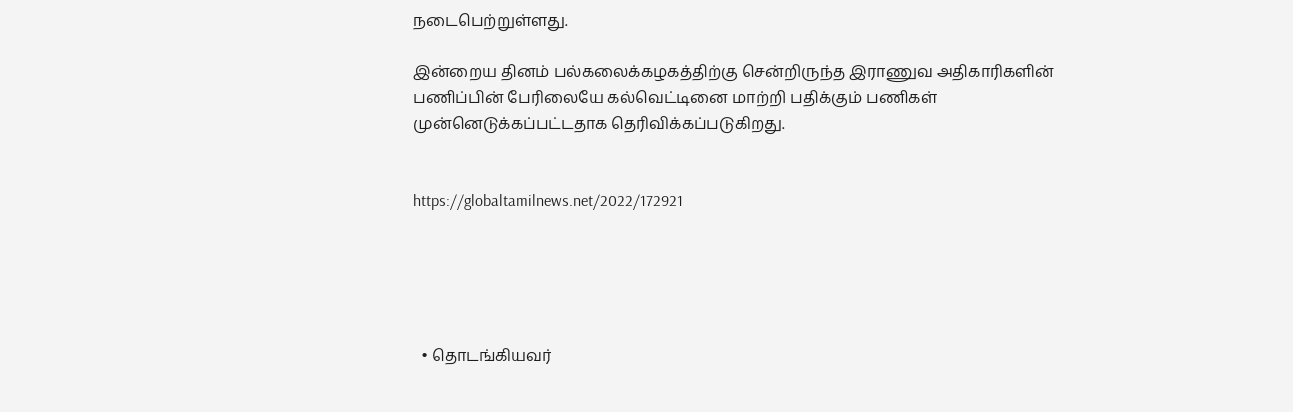நடைபெற்றுள்ளது.

இன்றைய தினம் பல்கலைக்கழகத்திற்கு சென்றிருந்த இராணுவ அதிகாரிகளின் பணிப்பின் பேரிலையே கல்வெட்டினை மாற்றி பதிக்கும் பணிகள் முன்னெடுக்கப்பட்டதாக தெரிவிக்கப்படுகிறது.


https://globaltamilnews.net/2022/172921





  • தொடங்கியவர்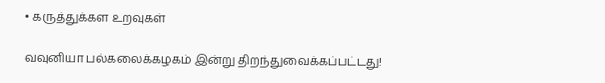• கருத்துக்கள உறவுகள்

வவுனியா பல்கலைக்கழகம் இன்று திறந்துவைக்கப்பட்டது!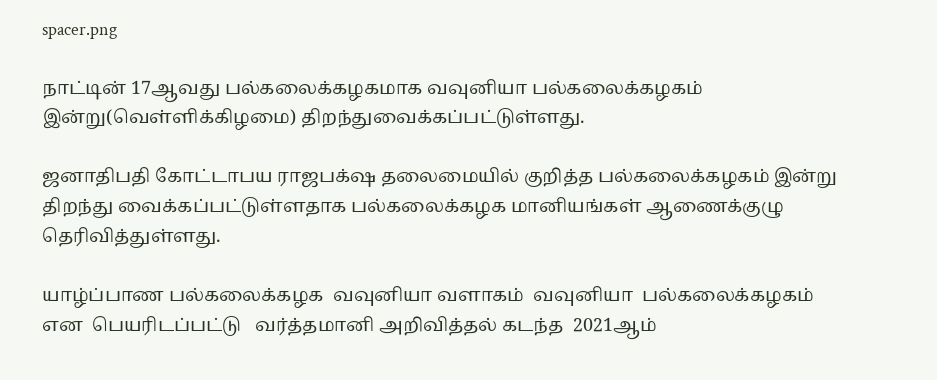spacer.png

நாட்டின் 17ஆவது பல்கலைக்கழகமாக வவுனியா பல்கலைக்கழகம் இன்று(வெள்ளிக்கிழமை) திறந்துவைக்கப்பட்டுள்ளது.

ஜனாதிபதி கோட்டாபய ராஜபக்‌ஷ தலைமையில் குறித்த பல்கலைக்கழகம் இன்று திறந்து வைக்கப்பட்டுள்ளதாக பல்கலைக்கழக மானியங்கள் ஆணைக்குழு தெரிவித்துள்ளது.

யாழ்ப்பாண பல்கலைக்கழக  வவுனியா வளாகம்  வவுனியா  பல்கலைக்கழகம் என  பெயரிடப்பட்டு   வர்த்தமானி அறிவித்தல் கடந்த  2021ஆம்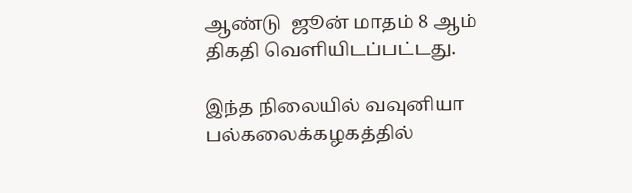ஆண்டு  ஜூன் மாதம் 8 ஆம் திகதி வெளியிடப்பட்டது.

இந்த நிலையில் வவுனியா பல்கலைக்கழகத்தில்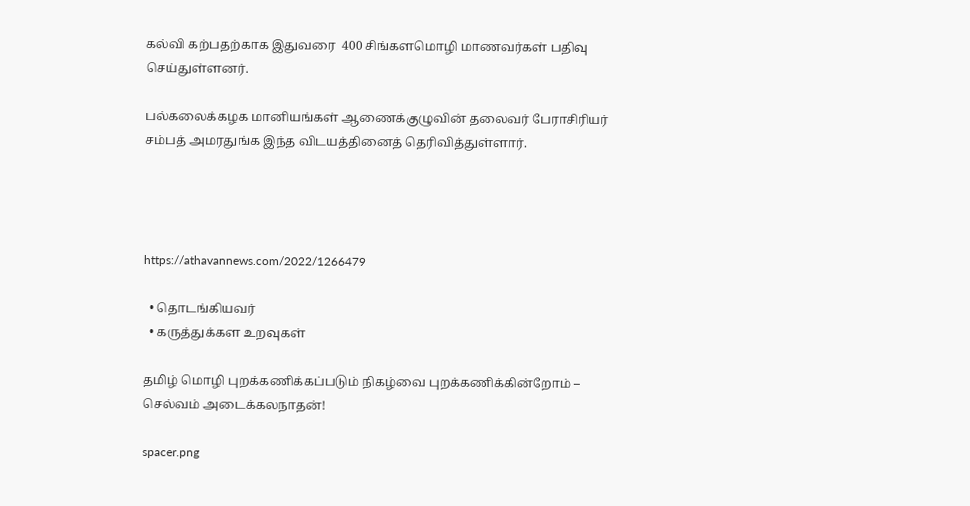கல்வி கற்பதற்காக இதுவரை  400 சிங்களமொழி மாணவர்கள் பதிவு செய்துள்ளனர்.

பல்கலைக்கழக மானியங்கள் ஆணைக்குழுவின் தலைவர் பேராசிரியர் சம்பத் அமரதுங்க இந்த விடயத்தினைத் தெரிவித்துள்ளார்.




https://athavannews.com/2022/1266479

  • தொடங்கியவர்
  • கருத்துக்கள உறவுகள்

தமிழ் மொழி புறக்கணிக்கப்படும் நிகழ்வை புறக்கணிக்கின்றோம் – செல்வம் அடைக்கலநாதன்!

spacer.png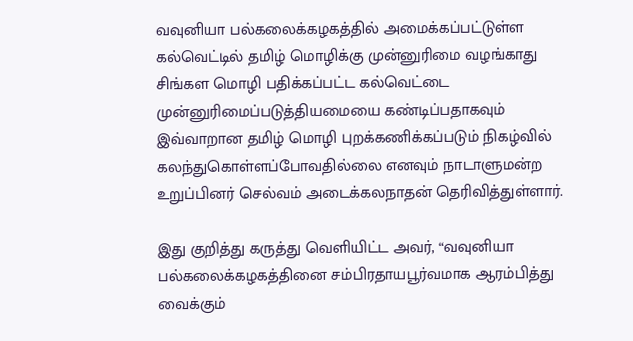வவுனியா பல்கலைக்கழகத்தில் அமைக்கப்பட்டுள்ள கல்வெட்டில் தமிழ் மொழிக்கு முன்னுரிமை வழங்காது சிங்கள மொழி பதிக்கப்பட்ட கல்வெட்டை முன்னுரிமைப்படுத்தியமையை கண்டிப்பதாகவும் இவ்வாறான தமிழ் மொழி புறக்கணிக்கப்படும் நிகழ்வில் கலந்துகொள்ளப்போவதில்லை எனவும் நாடாளுமன்ற உறுப்பினர் செல்வம் அடைக்கலநாதன் தெரிவித்துள்ளார்.

இது குறித்து கருத்து வெளியிட்ட அவர், “வவுனியா பல்கலைக்கழகத்தினை சம்பிரதாயபூர்வமாக ஆரம்பித்து வைக்கும்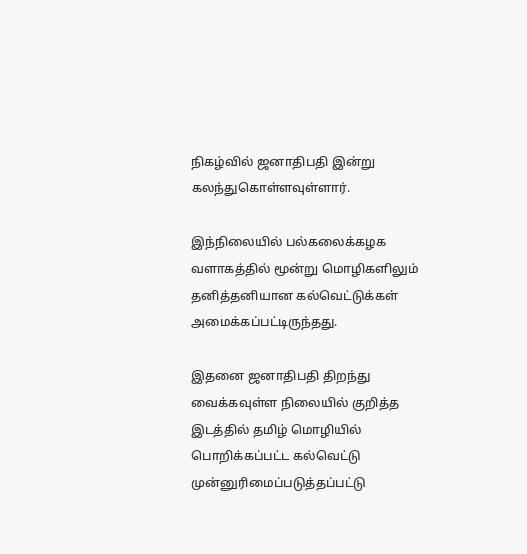நிகழ்வில் ஜனாதிபதி இன்று கலந்துகொள்ளவுள்ளார்.

இந்நிலையில் பல்கலைக்கழக வளாகத்தில் மூன்று மொழிகளிலும் தனித்தனியான கல்வெட்டுக்கள் அமைக்கப்பட்டிருந்தது.

இதனை ஜனாதிபதி திறந்து வைக்கவுள்ள நிலையில் குறித்த இடத்தில் தமிழ் மொழியில் பொறிக்கப்பட்ட கல்வெட்டு முன்னுரிமைப்படுத்தப்பட்டு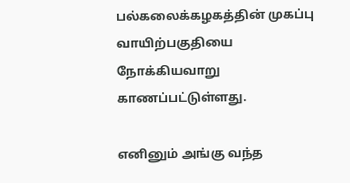பல்கலைக்கழகத்தின் முகப்பு வாயிற்பகுதியை நோக்கியவாறு காணப்பட்டுள்ளது.

எனினும் அங்கு வந்த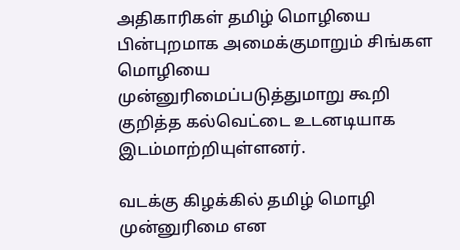அதிகாரிகள் தமிழ் மொழியை பின்புறமாக அமைக்குமாறும் சிங்கள மொழியை முன்னுரிமைப்படுத்துமாறு கூறி குறித்த கல்வெட்டை உடனடியாக இடம்மாற்றியுள்ளனர்.

வடக்கு கிழக்கில் தமிழ் மொழி முன்னுரிமை என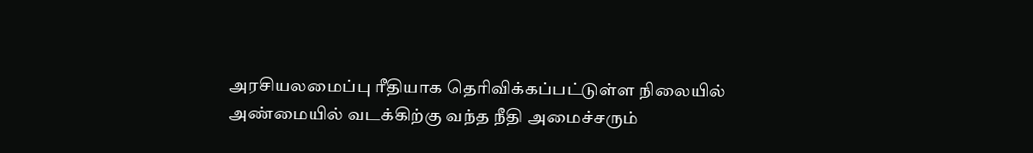அரசியலமைப்பு ரீதியாக தெரிவிக்கப்பட்டுள்ள நிலையில் அண்மையில் வடக்கிற்கு வந்த நீதி அமைச்சரும்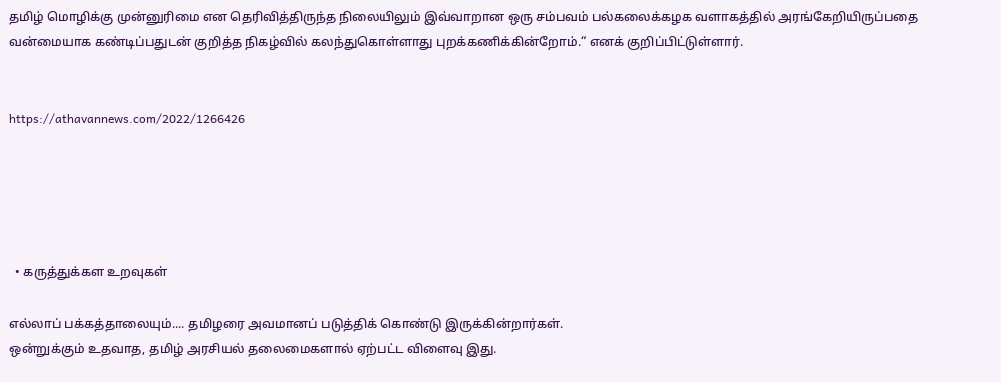தமிழ் மொழிக்கு முன்னுரிமை என தெரிவித்திருந்த நிலையிலும் இவ்வாறான ஒரு சம்பவம் பல்கலைக்கழக வளாகத்தில் அரங்கேறியிருப்பதை வன்மையாக கண்டிப்பதுடன் குறித்த நிகழ்வில் கலந்துகொள்ளாது புறக்கணிக்கின்றோம்.“ எனக் குறிப்பிட்டுள்ளார்.


https://athavannews.com/2022/1266426





  • கருத்துக்கள உறவுகள்

எல்லாப் பக்கத்தாலையும்.... தமிழரை அவமானப் படுத்திக் கொண்டு இருக்கின்றார்கள்.
ஒன்றுக்கும் உதவாத, தமிழ் அரசியல் தலைமைகளால் ஏற்பட்ட விளைவு இது.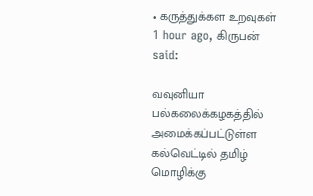• கருத்துக்கள உறவுகள்
1 hour ago, கிருபன் said:

வவுனியா பல்கலைக்கழகத்தில் அமைக்கப்பட்டுள்ள கல்வெட்டில் தமிழ் மொழிக்கு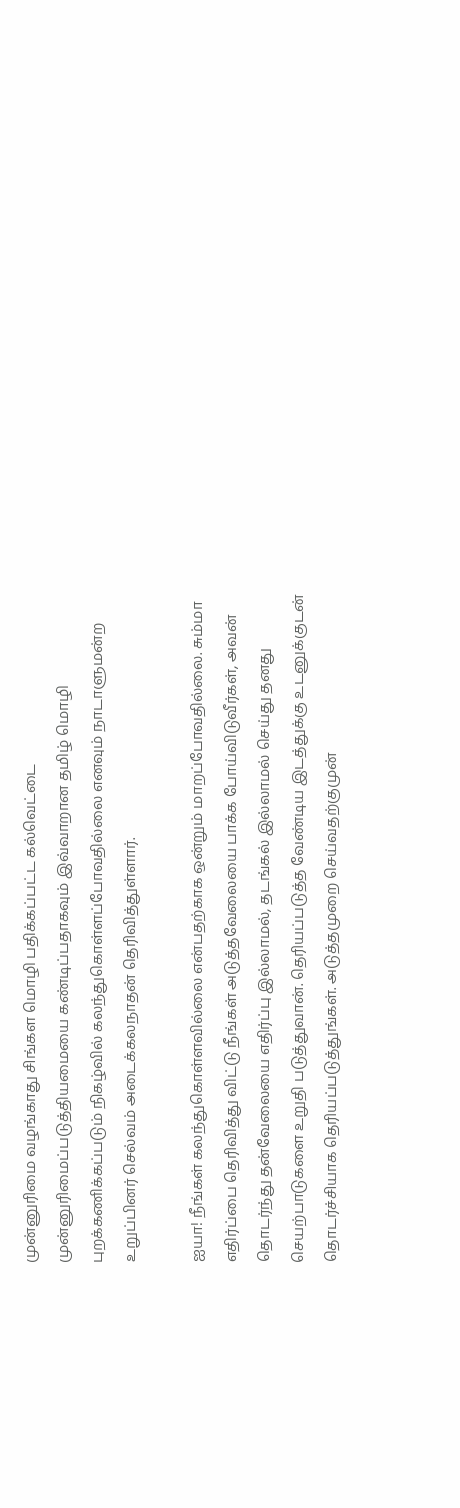முன்னுரிமை வழங்காது சிங்கள மொழி பதிக்கப்பட்ட கல்வெட்டை முன்னுரிமைப்படுத்தியமையை கண்டிப்பதாகவும் இவ்வாறான தமிழ் மொழி புறக்கணிக்கப்படும் நிகழ்வில் கலந்துகொள்ளப்போவதில்லை எனவும் நாடாளுமன்ற உறுப்பினர் செல்வம் அடைக்கலநாதன் தெரிவித்துள்ளார்.

ஐயா! நீங்கள் கலந்துகொள்ளவில்லை என்பதற்காக ஒன்றும் மாறப்போவதில்லை. சும்மா எதிர்ப்பை தெரிவித்து விட்டு நீங்கள் அடுத்தவேலையை பாக்க போய்விடுவீர்கள், அவன் தொடர்ந்து தன்வேலையை எதிர்ப்பு இல்லாமல், தடங்கல் இல்லாமல் செய்து தனது செயற்பாடுகளை உறுதி படுத்துவான். தெரியப்படுத்த வேண்டிய இடத்துக்கு உடனுக்குடன் தொடர்ச்சியாக தெரியப்படுத்துங்கள். அடுத்தமுறை செய்வதற்குமுன்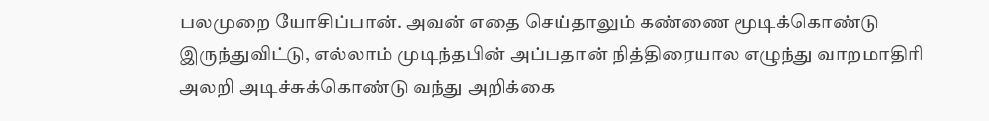பலமுறை யோசிப்பான். அவன் எதை செய்தாலும் கண்ணை மூடிக்கொண்டு இருந்துவிட்டு, எல்லாம் முடிந்தபின் அப்பதான் நித்திரையால எழுந்து வாறமாதிரி அலறி அடிச்சுக்கொண்டு வந்து அறிக்கை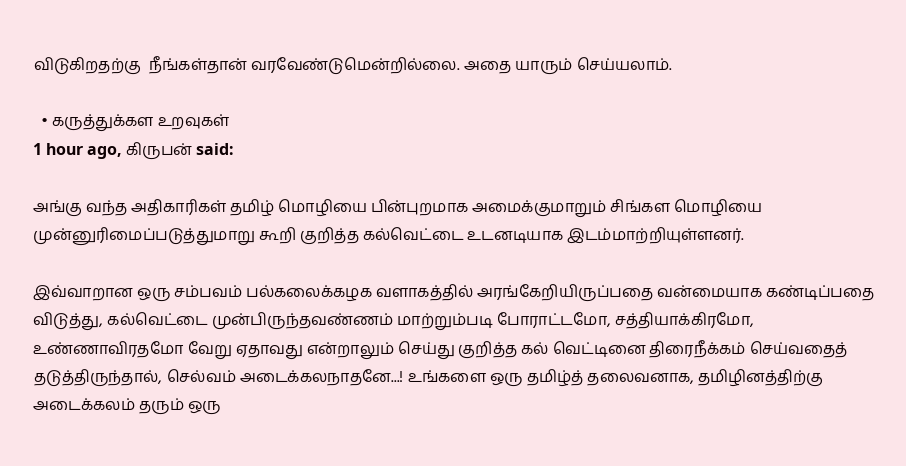விடுகிறதற்கு  நீங்கள்தான் வரவேண்டுமென்றில்லை. அதை யாரும் செய்யலாம்.

  • கருத்துக்கள உறவுகள்
1 hour ago, கிருபன் said:

அங்கு வந்த அதிகாரிகள் தமிழ் மொழியை பின்புறமாக அமைக்குமாறும் சிங்கள மொழியை முன்னுரிமைப்படுத்துமாறு கூறி குறித்த கல்வெட்டை உடனடியாக இடம்மாற்றியுள்ளனர்.

இவ்வாறான ஒரு சம்பவம் பல்கலைக்கழக வளாகத்தில் அரங்கேறியிருப்பதை வன்மையாக கண்டிப்பதை விடுத்து, கல்வெட்டை முன்பிருந்தவண்ணம் மாற்றும்படி போராட்டமோ, சத்தியாக்கிரமோ, உண்ணாவிரதமோ வேறு ஏதாவது என்றாலும் செய்து குறித்த கல் வெட்டினை திரைநீக்கம் செய்வதைத் தடுத்திருந்தால், செல்வம் அடைக்கலநாதனே...! உங்களை ஒரு தமிழ்த் தலைவனாக, தமிழினத்திற்கு அடைக்கலம் தரும் ஒரு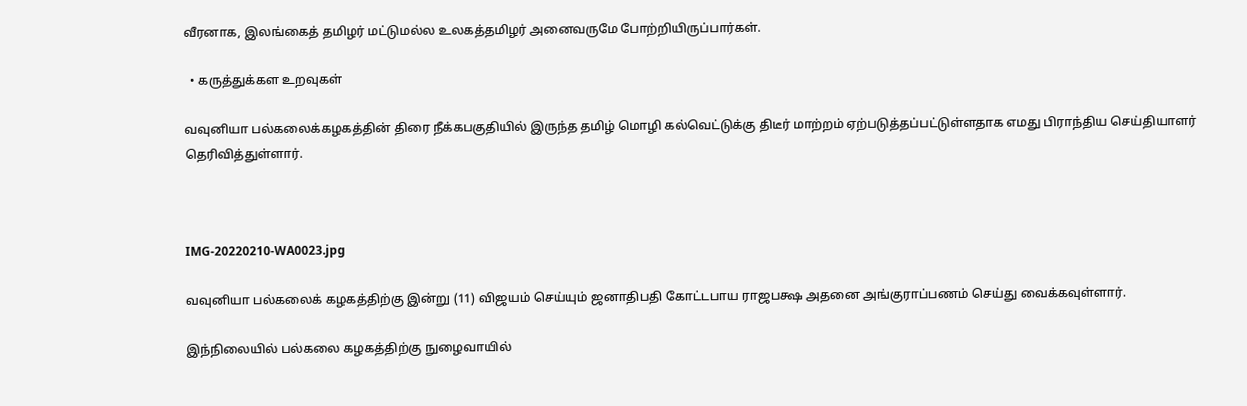வீரனாக, இலங்கைத் தமிழர் மட்டுமல்ல உலகத்தமிழர் அனைவருமே போற்றியிருப்பார்கள்.

  • கருத்துக்கள உறவுகள்

வவுனியா பல்கலைக்கழகத்தின் திரை நீக்கபகுதியில் இருந்த தமிழ் மொழி கல்வெட்டுக்கு திடீர் மாற்றம் ஏற்படுத்தப்பட்டுள்ளதாக எமது பிராந்திய செய்தியாளர் தெரிவித்துள்ளார்.



IMG-20220210-WA0023.jpg

வவுனியா பல்கலைக் கழகத்திற்கு இன்று (11) விஜயம் செய்யும் ஜனாதிபதி கோட்டபாய ராஜபக்ஷ அதனை அங்குராப்பணம் செய்து வைக்கவுள்ளார்.

இந்நிலையில் பல்கலை கழகத்திற்கு நுழைவாயில்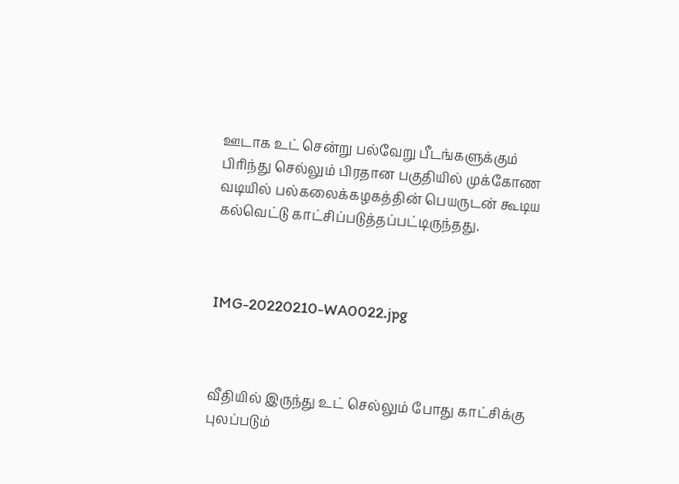ஊடாக உட் சென்று பல்வேறு பீடங்களுக்கும் பிரிந்து செல்லும் பிரதான பகுதியில் முக்கோண வடியில் பல்கலைக்கழகத்தின் பெயருடன் கூடிய கல்வெட்டு காட்சிப்படுத்தப்பட்டிருந்தது.



IMG-20220210-WA0022.jpg



வீதியில் இருந்து உட் செல்லும் போது காட்சிக்கு புலப்படும்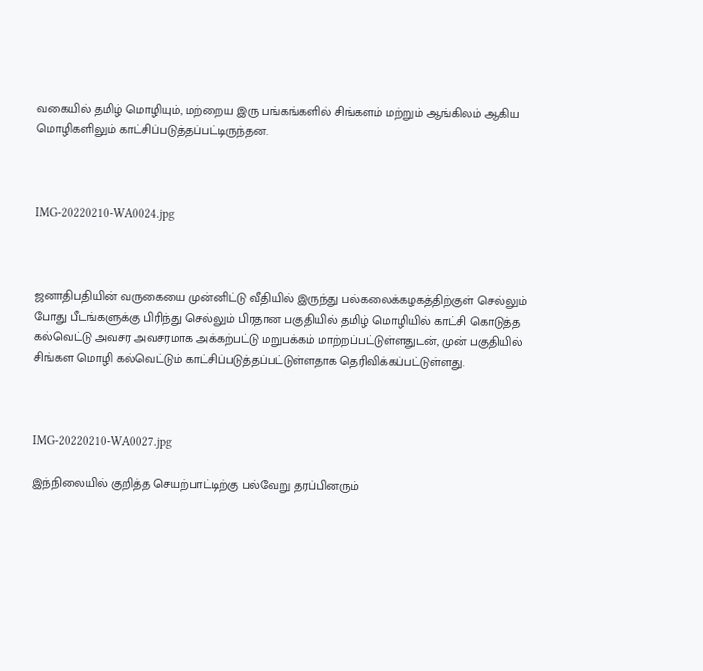வகையில் தமிழ் மொழியும், மற்றைய இரு பங்கங்களில் சிங்களம் மற்றும் ஆங்கிலம் ஆகிய மொழிகளிலும் காட்சிப்படுத்தப்பட்டிருந்தன.



IMG-20220210-WA0024.jpg



ஜனாதிபதியின் வருகையை முன்னிட்டு வீதியில் இருந்து பல்கலைக்கழகத்திற்குள் செல்லும் போது பீடங்களுக்கு பிரிந்து செல்லும் பிரதான பகுதியில் தமிழ் மொழியில் காட்சி கொடுத்த கல்வெட்டு அவசர அவசரமாக அக்கற்பட்டு மறுபக்கம் மாற்றப்பட்டுள்ளதுடன், முன் பகுதியில் சிங்கள மொழி கல்வெட்டும் காட்சிப்படுத்தப்பட்டுள்ளதாக தெரிவிக்கப்பட்டுள்ளது.



IMG-20220210-WA0027.jpg

இந்நிலையில் குறித்த செயற்பாட்டிற்கு பல்வேறு தரப்பினரும்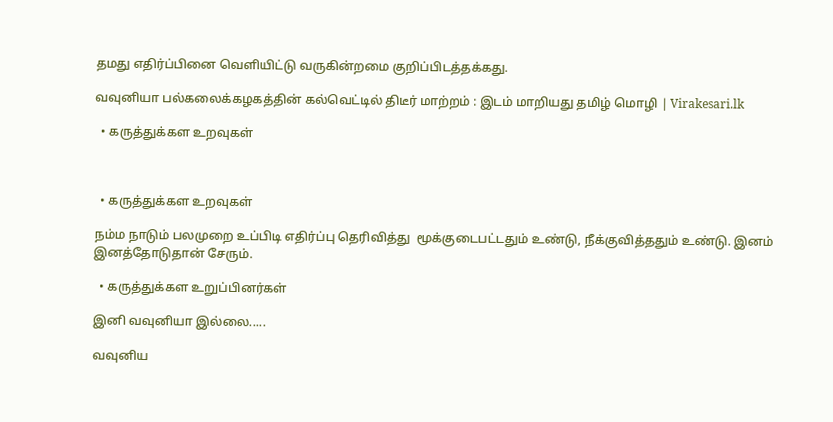தமது எதிர்ப்பினை வெளியிட்டு வருகின்றமை குறிப்பிடத்தக்கது.

வவுனியா பல்கலைக்கழகத்தின் கல்வெட்டில் திடீர் மாற்றம் : இடம் மாறியது தமிழ் மொழி | Virakesari.lk

  • கருத்துக்கள உறவுகள்



  • கருத்துக்கள உறவுகள்

நம்ம நாடும் பலமுறை உப்பிடி எதிர்ப்பு தெரிவித்து  மூக்குடைபட்டதும் உண்டு, நீக்குவித்ததும் உண்டு. இனம் இனத்தோடுதான் சேரும்.

  • கருத்துக்கள உறுப்பினர்கள்

இனி வவுனியா இல்லை.....

வவுனிய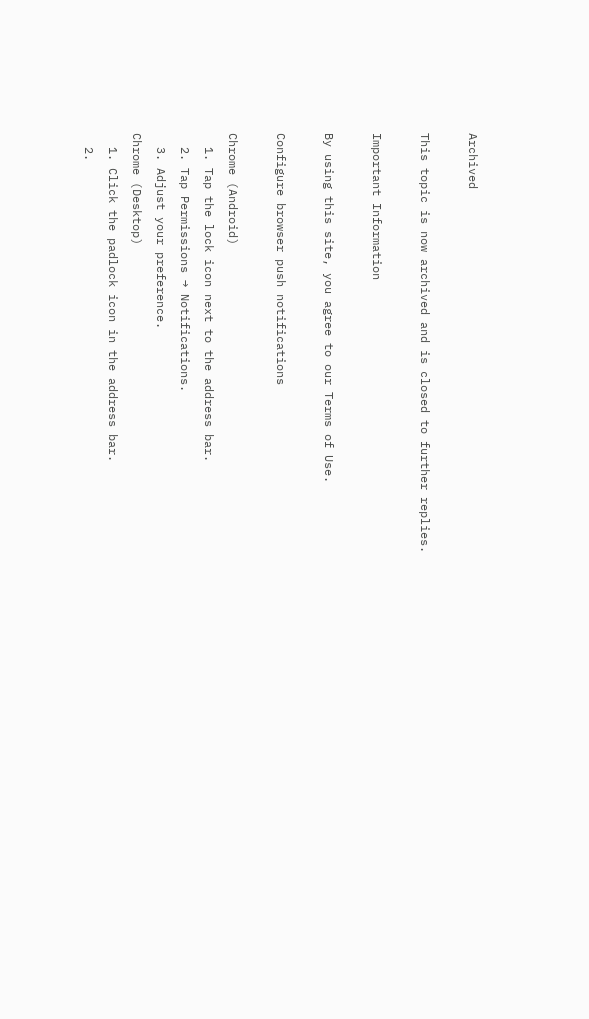Archived

This topic is now archived and is closed to further replies.

Important Information

By using this site, you agree to our Terms of Use.

Configure browser push notifications

Chrome (Android)
  1. Tap the lock icon next to the address bar.
  2. Tap Permissions → Notifications.
  3. Adjust your preference.
Chrome (Desktop)
  1. Click the padlock icon in the address bar.
  2.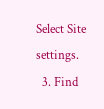Select Site settings.
  3. Find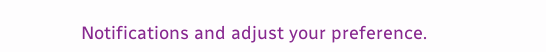Notifications and adjust your preference.